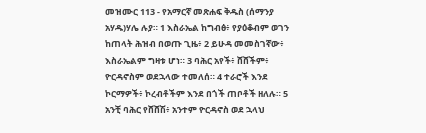መዝሙር 113 - የአማርኛ መጽሐፍ ቅዱስ (ሰማንያ አሃዱ)ሃሌ ሉያ። 1 እስራኤል ከግብፅ፥ የያዕቆብም ወገን ከጠላት ሕዝብ በወጡ ጊዜ፥ 2 ይሁዳ መመስገኛው፥ እስራኤልም ግዛቱ ሆነ። 3 ባሕር አየች፥ ሸሸችም፥ ዮርዳኖስም ወደኋላው ተመለሰ። 4 ተራሮች እንደ ኮርማዎች፥ ኮረብቶችም እንደ በጎች ጠቦቶች ዘለሉ። 5 አንቺ ባሕር የሸሸሽ፥ አንተም ዮርዳኖስ ወደ ኋላህ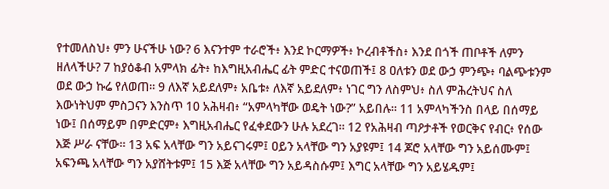የተመለስህ፥ ምን ሁናችሁ ነው? 6 እናንተም ተራሮች፥ እንደ ኮርማዎች፥ ኮረብቶችስ፥ እንደ በጎች ጠቦቶች ለምን ዘለላችሁ? 7 ከያዕቆብ አምላክ ፊት፥ ከእግዚአብሔር ፊት ምድር ተናወጠች፤ 8 ዐለቱን ወደ ውኃ ምንጭ፥ ባልጭቱንም ወደ ውኃ ኩሬ የለወጠ። 9 ለእኛ አይደለም፥ አቤቱ፥ ለእኛ አይደለም፥ ነገር ግን ለስምህ፥ ስለ ምሕረትህና ስለ እውነትህም ምስጋናን እንስጥ 10 አሕዛብ፥ “አምላካቸው ወዴት ነው?” አይበሉ። 11 አምላካችንስ በላይ በሰማይ ነው፤ በሰማይም በምድርም፥ እግዚአብሔር የፈቀደውን ሁሉ አደረገ። 12 የአሕዛብ ጣዖታቶች የወርቅና የብር፥ የሰው እጅ ሥራ ናቸው። 13 አፍ አላቸው ግን አይናገሩም፤ ዐይን አላቸው ግን አያዩም፤ 14 ጆሮ አላቸው ግን አይሰሙም፤ አፍንጫ አላቸው ግን አያሸትቱም፤ 15 እጅ አላቸው ግን አይዳስሱም፤ እግር አላቸው ግን አይሄዱም፤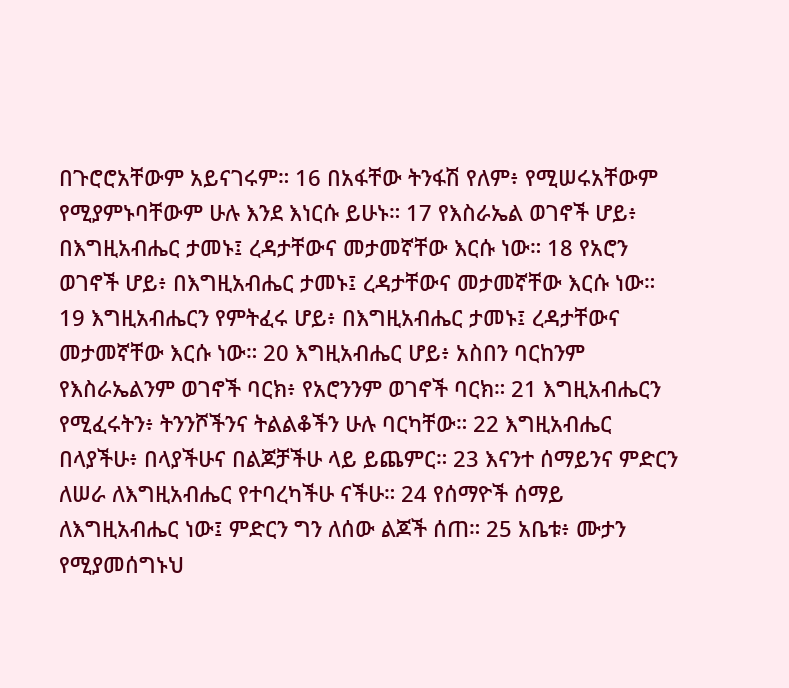በጉሮሮአቸውም አይናገሩም። 16 በአፋቸው ትንፋሽ የለም፥ የሚሠሩአቸውም የሚያምኑባቸውም ሁሉ እንደ እነርሱ ይሁኑ። 17 የእስራኤል ወገኖች ሆይ፥ በእግዚአብሔር ታመኑ፤ ረዳታቸውና መታመኛቸው እርሱ ነው። 18 የአሮን ወገኖች ሆይ፥ በእግዚአብሔር ታመኑ፤ ረዳታቸውና መታመኛቸው እርሱ ነው። 19 እግዚአብሔርን የምትፈሩ ሆይ፥ በእግዚአብሔር ታመኑ፤ ረዳታቸውና መታመኛቸው እርሱ ነው። 20 እግዚአብሔር ሆይ፥ አስበን ባርከንም የእስራኤልንም ወገኖች ባርክ፥ የአሮንንም ወገኖች ባርክ። 21 እግዚአብሔርን የሚፈሩትን፥ ትንንሾችንና ትልልቆችን ሁሉ ባርካቸው። 22 እግዚአብሔር በላያችሁ፥ በላያችሁና በልጆቻችሁ ላይ ይጨምር። 23 እናንተ ሰማይንና ምድርን ለሠራ ለእግዚአብሔር የተባረካችሁ ናችሁ። 24 የሰማዮች ሰማይ ለእግዚአብሔር ነው፤ ምድርን ግን ለሰው ልጆች ሰጠ። 25 አቤቱ፥ ሙታን የሚያመሰግኑህ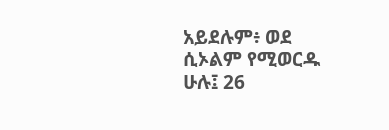አይደሉም፥ ወደ ሲኦልም የሚወርዱ ሁሉ፤ 26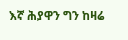እኛ ሕያዋን ግን ከዛሬ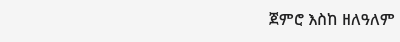ጀምሮ እስከ ዘለዓለም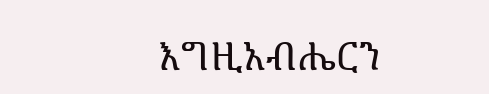እግዚአብሔርን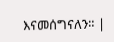እናመሰግናለን። |